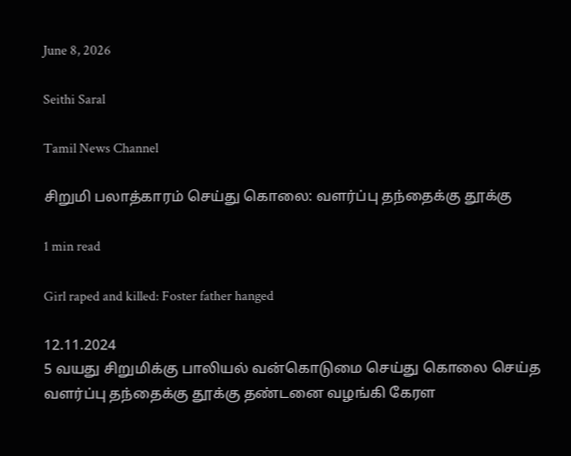June 8, 2026

Seithi Saral

Tamil News Channel

சிறுமி பலாத்காரம் செய்து கொலை: வளர்ப்பு தந்தைக்கு தூக்கு

1 min read

Girl raped and killed: Foster father hanged

12.11.2024
5 வயது சிறுமிக்கு பாலியல் வன்கொடுமை செய்து கொலை செய்த வளர்ப்பு தந்தைக்கு தூக்கு தண்டனை வழங்கி கேரள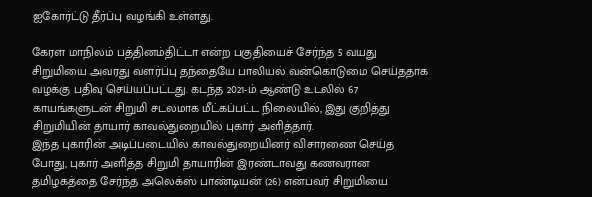ஐகோர்ட்டு தீர்ப்பு வழங்கி உள்ளது.

கேரள மாநிலம் பத்தினம்திட்டா என்ற பகுதியைச் சேர்ந்த 5 வயது சிறுமியை அவரது வளர்ப்பு தந்தையே பாலியல் வன்கொடுமை செய்ததாக வழக்கு பதிவு செய்யப்பட்டது. கடந்த 2021-ம் ஆண்டு உடலில் 67 காயங்களுடன் சிறுமி சடலமாக மீட்கப்பட்ட நிலையில், இது குறித்து சிறுமியின் தாயார் காவல்துறையில் புகார் அளித்தார்.
இந்த புகாரின் அடிப்படையில் காவல்துறையினர் விசாரணை செய்த போது, புகார் அளித்த சிறுமி தாயாரின் இரண்டாவது கணவரான தமிழகத்தை சேர்ந்த அலெக்ஸ் பாண்டியன் (26) என்பவர் சிறுமியை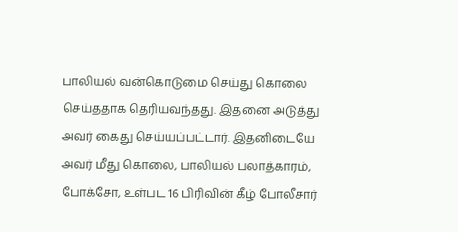பாலியல் வன்கொடுமை செய்து கொலை செய்ததாக தெரியவந்தது. இதனை அடுத்து அவர் கைது செய்யப்பட்டார். இதனிடையே அவர் மீது கொலை, பாலியல் பலாத்காரம், போக்சோ, உள்பட 16 பிரிவின் கீழ் போலீசார்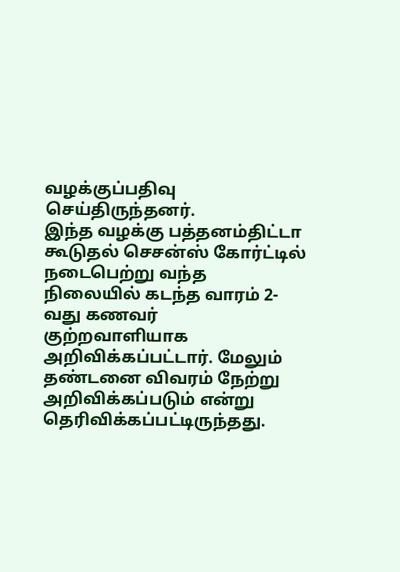வழக்குப்பதிவு செய்திருந்தனர்.
இந்த வழக்கு பத்தனம்திட்டா கூடுதல் செசன்ஸ் கோர்ட்டில் நடைபெற்று வந்த நிலையில் கடந்த வாரம் 2-வது கணவர் குற்றவாளியாக அறிவிக்கப்பட்டார். மேலும் தண்டனை விவரம் நேற்று அறிவிக்கப்படும் என்று தெரிவிக்கப்பட்டிருந்தது.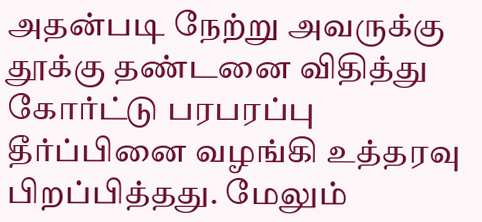அதன்படி நேற்று அவருக்கு தூக்கு தண்டனை விதித்து கோர்ட்டு பரபரப்பு தீர்ப்பினை வழங்கி உத்தரவு பிறப்பித்தது. மேலும்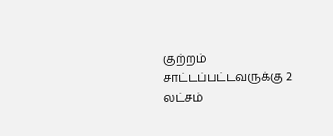குற்றம் சாட்டப்பட்டவருக்கு 2 லட்சம்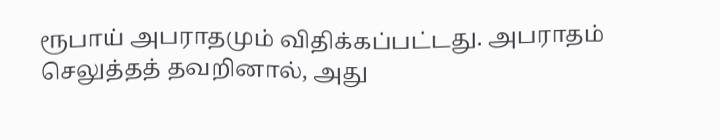ரூபாய் அபராதமும் விதிக்கப்பட்டது. அபராதம் செலுத்தத் தவறினால், அது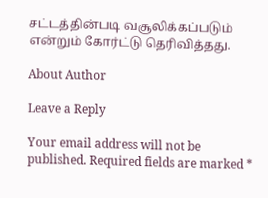சட்டத்தின்படி வசூலிக்கப்படும் என்றும் கோர்ட்டு தெரிவித்தது.

About Author

Leave a Reply

Your email address will not be published. Required fields are marked *